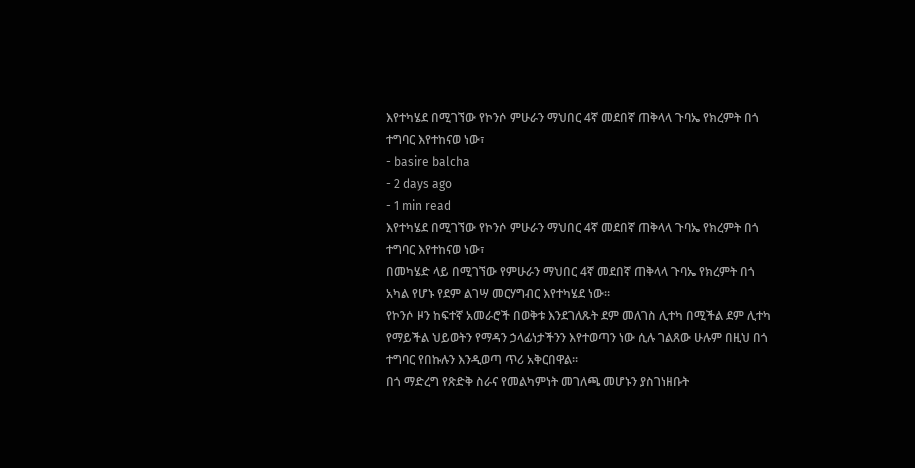እየተካሄደ በሚገኘው የኮንሶ ምሁራን ማህበር 4ኛ መደበኛ ጠቅላላ ጉባኤ የክረምት በጎ ተግባር እየተከናወ ነው፣
- basire balcha
- 2 days ago
- 1 min read
እየተካሄደ በሚገኘው የኮንሶ ምሁራን ማህበር 4ኛ መደበኛ ጠቅላላ ጉባኤ የክረምት በጎ ተግባር እየተከናወ ነው፣
በመካሄድ ላይ በሚገኘው የምሁራን ማህበር 4ኛ መደበኛ ጠቅላላ ጉባኤ የክረምት በጎ አካል የሆኑ የደም ልገሣ መርሃግብር እየተካሄደ ነው።
የኮንሶ ዞን ከፍተኛ አመራሮች በወቅቱ እንደገለጹት ደም መለገስ ሊተካ በሚችል ደም ሊተካ የማይችል ህይወትን የማዳን ኃላፊነታችንን እየተወጣን ነው ሲሉ ገልጸው ሁሉም በዚህ በጎ ተግባር የበኩሉን እንዲወጣ ጥሪ አቅርበዋል።
በጎ ማድረግ የጽድቅ ስራና የመልካምነት መገለጫ መሆኑን ያስገነዘቡት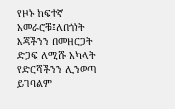የዞኑ ከፍተኛ አመራሮቹ፤ለበጎነት እጃችንን በመዘርጋት ድጋፍ ለሚሹ አካላት የድርሻችንን ሊንወጣ ይገባልም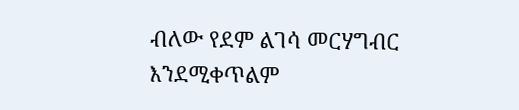ብለው የደም ልገሳ መርሃግብር እንደሚቀጥልም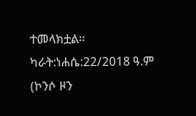ተመላክቷል።
ካራት:ነሐሴ:22/2018 ዓ.ም
(ኮንሶ ዞን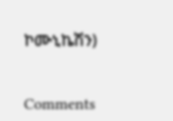ኮሙኒኬሽን)


Comments